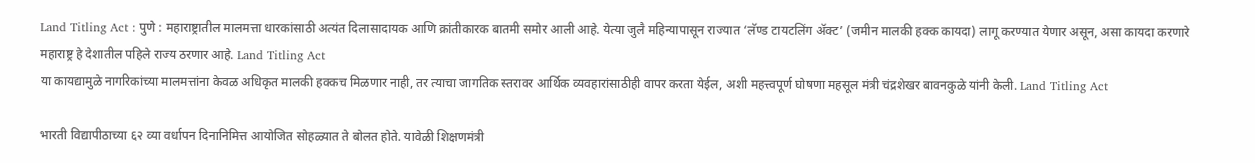Land Titling Act : पुणे : महाराष्ट्रातील मालमत्ता धारकांसाठी अत्यंत दिलासादायक आणि क्रांतीकारक बातमी समोर आली आहे. येत्या जुलै महिन्यापासून राज्यात ‘लॅण्ड टायटलिंग ॲक्ट’ (जमीन मालकी हक्क कायदा) लागू करण्यात येणार असून, असा कायदा करणारे महाराष्ट्र हे देशातील पहिले राज्य ठरणार आहे. Land Titling Act
या कायद्यामुळे नागरिकांच्या मालमत्तांना केवळ अधिकृत मालकी हक्कच मिळणार नाही, तर त्याचा जागतिक स्तरावर आर्थिक व्यवहारांसाठीही वापर करता येईल, अशी महत्त्वपूर्ण घोषणा महसूल मंत्री चंद्रशेखर बावनकुळे यांनी केली. Land Titling Act

भारती विद्यापीठाच्या ६२ व्या वर्धापन दिनानिमित्त आयोजित सोहळ्यात ते बोलत होते. यावेळी शिक्षणमंत्री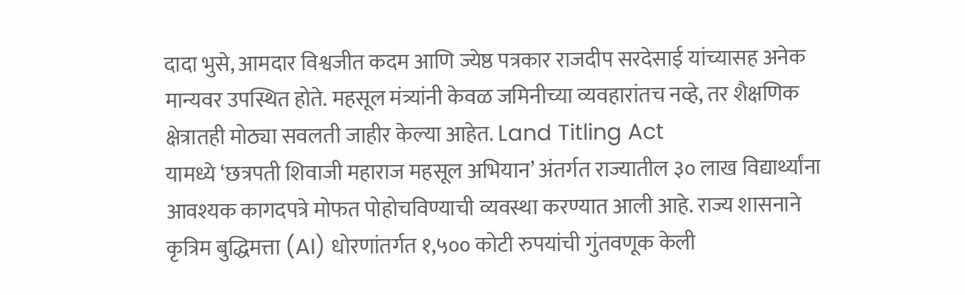दादा भुसे, आमदार विश्वजीत कदम आणि ज्येष्ठ पत्रकार राजदीप सरदेसाई यांच्यासह अनेक मान्यवर उपस्थित होते. महसूल मंत्र्यांनी केवळ जमिनीच्या व्यवहारांतच नव्हे, तर शैक्षणिक क्षेत्रातही मोठ्या सवलती जाहीर केल्या आहेत. Land Titling Act
यामध्ये ‘छत्रपती शिवाजी महाराज महसूल अभियान’ अंतर्गत राज्यातील ३० लाख विद्यार्थ्यांना आवश्यक कागदपत्रे मोफत पोहोचविण्याची व्यवस्था करण्यात आली आहे. राज्य शासनाने कृत्रिम बुद्धिमत्ता (AI) धोरणांतर्गत १,५०० कोटी रुपयांची गुंतवणूक केली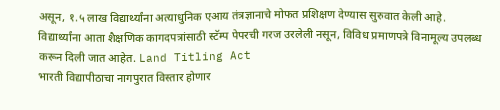असून, १.५ लाख विद्यार्थ्यांना अत्याधुनिक एआय तंत्रज्ञानाचे मोफत प्रशिक्षण देण्यास सुरुवात केली आहे. विद्यार्थ्यांना आता शैक्षणिक कागदपत्रांसाठी स्टॅम्प पेपरची गरज उरलेली नसून, विविध प्रमाणपत्रे विनामूल्य उपलब्ध करून दिली जात आहेत. Land Titling Act
भारती विद्यापीठाचा नागपुरात विस्तार होणार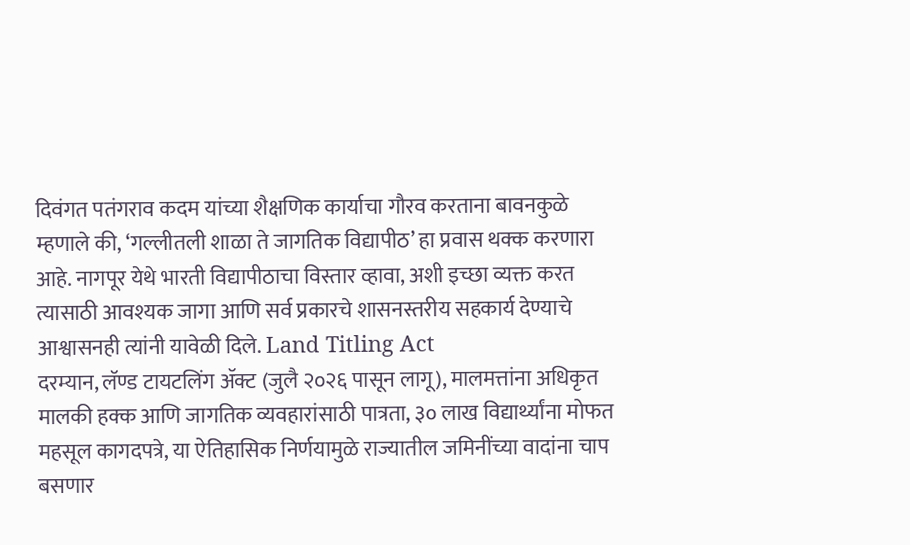दिवंगत पतंगराव कदम यांच्या शैक्षणिक कार्याचा गौरव करताना बावनकुळे म्हणाले की, ‘गल्लीतली शाळा ते जागतिक विद्यापीठ’ हा प्रवास थक्क करणारा आहे. नागपूर येथे भारती विद्यापीठाचा विस्तार व्हावा, अशी इच्छा व्यक्त करत त्यासाठी आवश्यक जागा आणि सर्व प्रकारचे शासनस्तरीय सहकार्य देण्याचे आश्वासनही त्यांनी यावेळी दिले. Land Titling Act
दरम्यान, लॅण्ड टायटलिंग ॲक्ट (जुलै २०२६ पासून लागू), मालमत्तांना अधिकृत मालकी हक्क आणि जागतिक व्यवहारांसाठी पात्रता, ३० लाख विद्यार्थ्यांना मोफत महसूल कागदपत्रे, या ऐतिहासिक निर्णयामुळे राज्यातील जमिनींच्या वादांना चाप बसणार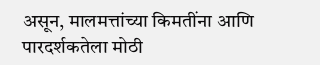असून, मालमत्तांच्या किमतींना आणि पारदर्शकतेला मोठी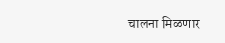चालना मिळणार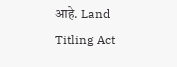आहे. Land Titling Act